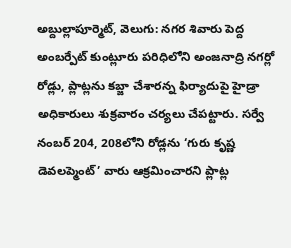అబ్దుల్లాపూర్మెట్, వెలుగు: నగర శివారు పెద్ద అంబర్పేట్ కుంట్లూరు పరిధిలోని అంజనాద్రి నగర్లో రోడ్లు, ప్లాట్లను కబ్జా చేశారన్న ఫిర్యాదుపై హైడ్రా అధికారులు శుక్రవారం చర్యలు చేపట్టారు. సర్వే నంబర్ 204, 208లోని రోడ్లను ‘గురు కృష్ణ డెవలప్మెంట్’ వారు ఆక్రమించారని ప్లాట్ల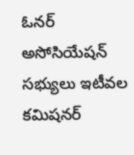ఓనర్ అసోసియేషన్ సభ్యులు ఇటీవల కమిషనర్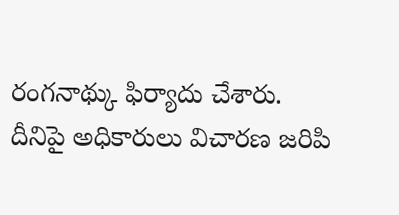రంగనాథ్కు ఫిర్యాదు చేశారు.
దీనిపై అధికారులు విచారణ జరిపి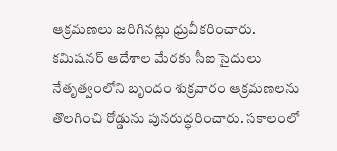ఆక్రమణలు జరిగినట్లు ధ్రువీకరించారు. కమిషనర్ ఆదేశాల మేరకు సీఐ సైదులు నేతృత్వంలోని బృందం శుక్రవారం ఆక్రమణలను తొలగించి రోడ్డును పునరుద్ధరించారు. సకాలంలో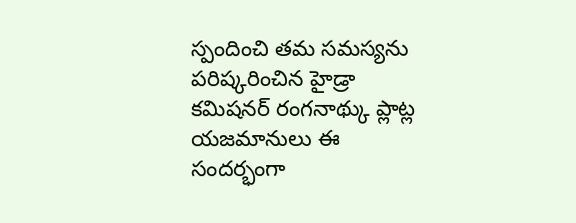స్పందించి తమ సమస్యను పరిష్కరించిన హైడ్రా కమిషనర్ రంగనాథ్కు ప్లాట్ల యజమానులు ఈ సందర్భంగా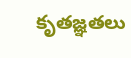కృతజ్ఞతలు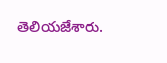తెలియజేశారు.